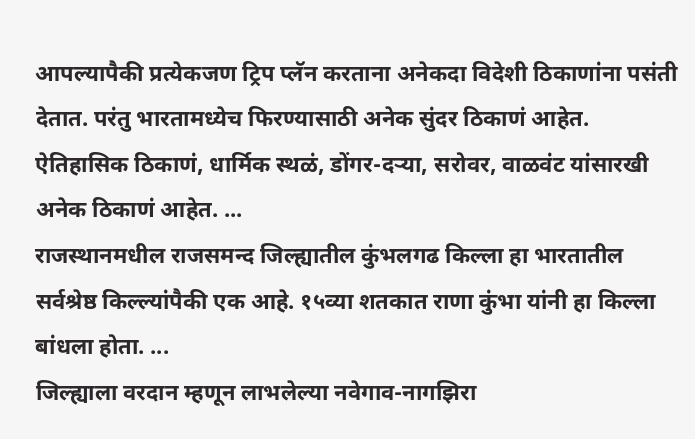आपल्यापैकी प्रत्येकजण ट्रिप प्लॅन करताना अनेकदा विदेशी ठिकाणांना पसंती देतात. परंतु भारतामध्येच फिरण्यासाठी अनेक सुंदर ठिकाणं आहेत. ऐतिहासिक ठिकाणं, धार्मिक स्थळं, डोंगर-दऱ्या, सरोवर, वाळवंट यांसारखी अनेक ठिकाणं आहेत. ...
राजस्थानमधील राजसमन्द जिल्ह्यातील कुंभलगढ किल्ला हा भारतातील सर्वश्रेष्ठ किल्ल्यांपैकी एक आहे. १५व्या शतकात राणा कुंभा यांनी हा किल्ला बांधला होता. ...
जिल्ह्याला वरदान म्हणून लाभलेल्या नवेगाव-नागझिरा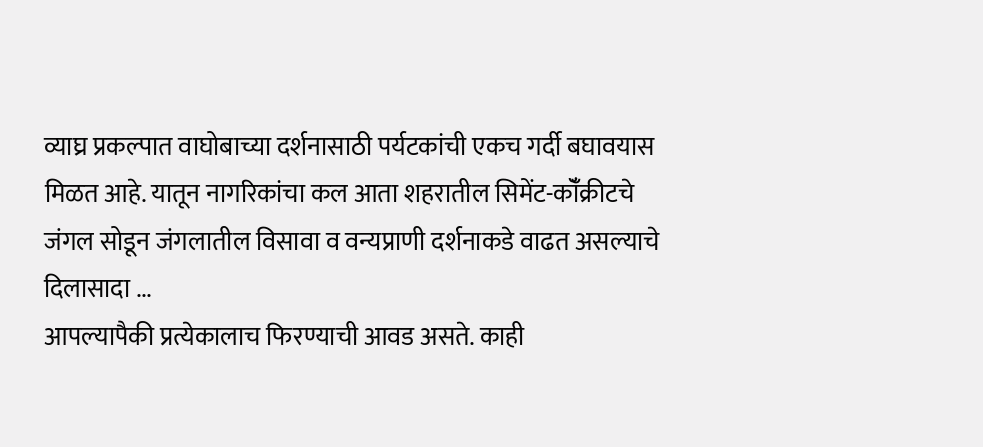व्याघ्र प्रकल्पात वाघोबाच्या दर्शनासाठी पर्यटकांची एकच गर्दी बघावयास मिळत आहे. यातून नागरिकांचा कल आता शहरातील सिमेंट-कॉँक्रीटचे जंगल सोडून जंगलातील विसावा व वन्यप्राणी दर्शनाकडे वाढत असल्याचे दिलासादा ...
आपल्यापैकी प्रत्येकालाच फिरण्याची आवड असते. काही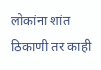लोकांना शांत ठिकाणी तर काही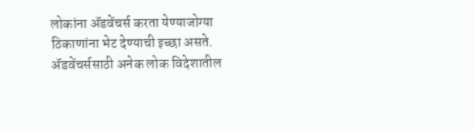लोकांना ॲडवेंचर्स करता येण्याजोग्या ठिकाणांना भेट देण्याची इच्छा असते. ॲडवेंचर्ससाठी अनेक लोक विदेशातील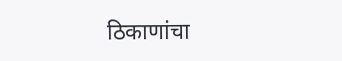ठिकाणांचा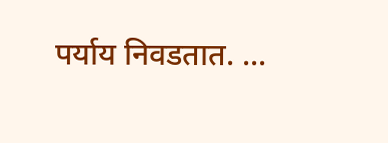पर्याय निवडतात. ...